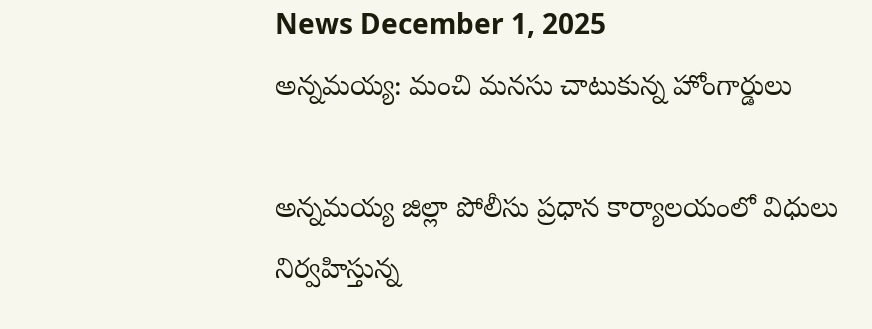News December 1, 2025
అన్నమయ్య: మంచి మనసు చాటుకున్న హోంగార్డులు

అన్నమయ్య జిల్లా పోలీసు ప్రధాన కార్యాలయంలో విధులు నిర్వహిస్తున్న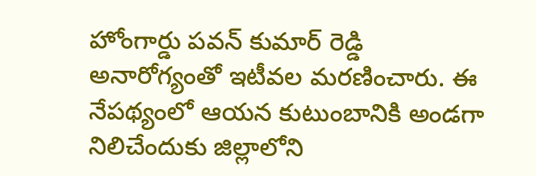హోంగార్డు పవన్ కుమార్ రెడ్డి అనారోగ్యంతో ఇటీవల మరణించారు. ఈ నేపథ్యంలో ఆయన కుటుంబానికి అండగా నిలిచేందుకు జిల్లాలోని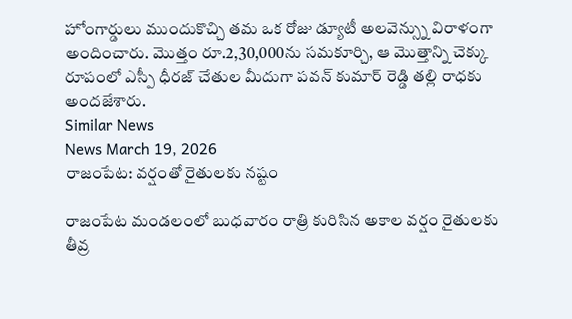హోంగార్డులు ముందుకొచ్చి తమ ఒక రోజు డ్యూటీ అలవెన్స్ను విరాళంగా అందించారు. మొత్తం రూ.2,30,000ను సమకూర్చి, ఆ మొత్తాన్ని చెక్కు రూపంలో ఎస్పీ ధీరజ్ చేతుల మీదుగా పవన్ కుమార్ రెడ్డి తల్లి రాధకు అందజేశారు.
Similar News
News March 19, 2026
రాజంపేట: వర్షంతో రైతులకు నష్టం

రాజంపేట మండలంలో బుధవారం రాత్రి కురిసిన అకాల వర్షం రైతులకు తీవ్ర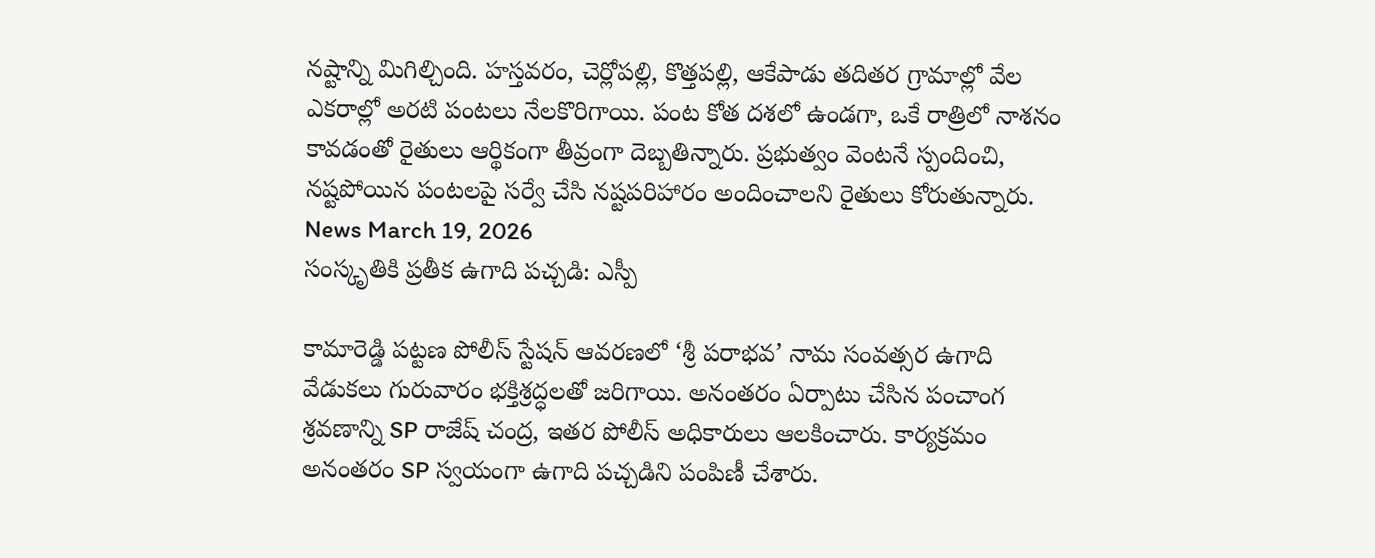నష్టాన్ని మిగిల్చింది. హస్తవరం, చెర్లోపల్లి, కొత్తపల్లి, ఆకేపాడు తదితర గ్రామాల్లో వేల ఎకరాల్లో అరటి పంటలు నేలకొరిగాయి. పంట కోత దశలో ఉండగా, ఒకే రాత్రిలో నాశనం కావడంతో రైతులు ఆర్థికంగా తీవ్రంగా దెబ్బతిన్నారు. ప్రభుత్వం వెంటనే స్పందించి, నష్టపోయిన పంటలపై సర్వే చేసి నష్టపరిహారం అందించాలని రైతులు కోరుతున్నారు.
News March 19, 2026
సంస్కృతికి ప్రతీక ఉగాది పచ్చడి: ఎస్పీ

కామారెడ్డి పట్టణ పోలీస్ స్టేషన్ ఆవరణలో ‘శ్రీ పరాభవ’ నామ సంవత్సర ఉగాది వేడుకలు గురువారం భక్తిశ్రద్ధలతో జరిగాయి. అనంతరం ఏర్పాటు చేసిన పంచాంగ శ్రవణాన్ని SP రాజేష్ చంద్ర, ఇతర పోలీస్ అధికారులు ఆలకించారు. కార్యక్రమం అనంతరం SP స్వయంగా ఉగాది పచ్చడిని పంపిణీ చేశారు.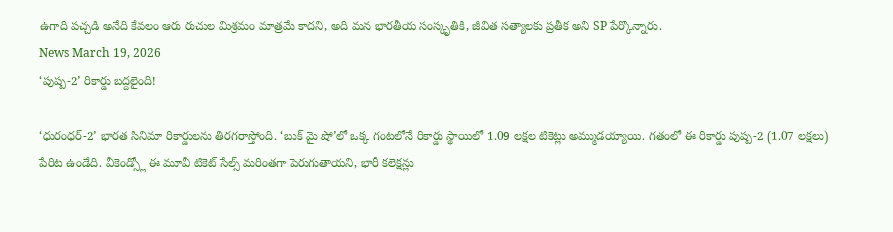ఉగాది పచ్చడి అనేది కేవలం ఆరు రుచుల మిశ్రమం మాత్రమే కాదని, అది మన భారతీయ సంస్కృతికి, జీవిత సత్యాలకు ప్రతీక అని SP పేర్కొన్నారు.
News March 19, 2026
‘పుష్ప-2’ రికార్డు బద్దలైంది!

‘ధురంధర్-2’ భారత సినిమా రికార్డులను తిరగరాస్తోంది. ‘బుక్ మై షో’లో ఒక్క గంటలోనే రికార్డు స్థాయిలో 1.09 లక్షల టికెట్లు అమ్ముడయ్యాయి. గతంలో ఈ రికార్డు పుష్ప-2 (1.07 లక్షలు) పేరిట ఉండేది. వీకెండ్స్లో ఈ మూవీ టికెట్ సేల్స్ మరింతగా పెరుగుతాయని, భారీ కలెక్షన్లు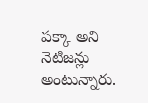పక్కా అని నెటిజన్లు అంటున్నారు.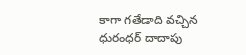కాగా గతేడాది వచ్చిన ధురంధర్ దాదాపు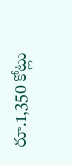రూ.1,350 కోట్లు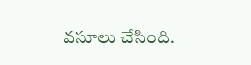వసూలు చేసింది.